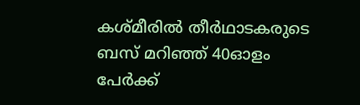കശ്‌മീരില്‍ തീർഥാടകരുടെ ബസ് മറിഞ്ഞ് 40ഓളം പേര്‍ക്ക്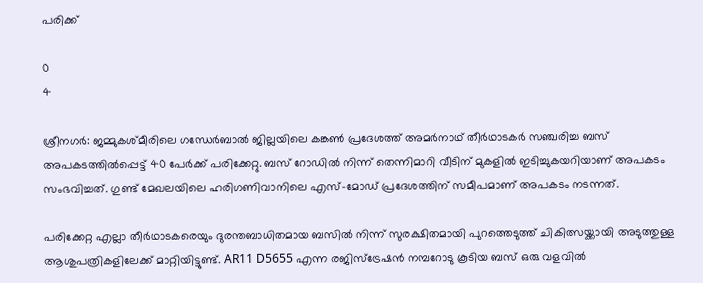പരിക്ക്

0
4

ശ്രീനഗർ: ജമ്മുകശ്‌മീരിലെ ഗന്ധേർബാൽ ജില്ലയിലെ കങ്കണ്‍ പ്രദേശത്ത് അമർനാഥ് തീർഥാടകർ സഞ്ചരിച്ച ബസ് അപകടത്തിൽപ്പെട്ട് 40 പേർക്ക് പരിക്കേറ്റു. ബസ് റോഡിൽ നിന്ന് തെന്നിമാറി വീടിന് മുകളിൽ ഇടിച്ചുകയറിയാണ് അപകടം സംഭവിച്ചത്. ഗുണ്ട് മേഖലയിലെ ഹരിഗണിവാനിലെ എസ്-മോഡ് പ്രദേശത്തിന് സമീപമാണ് അപകടം നടന്നത്.

പരിക്കേറ്റ എല്ലാ തീർഥാടകരെയും ദുരന്തബാധിതമായ ബസിൽ നിന്ന് സുരക്ഷിതമായി പുറത്തെടുത്ത് ചികിത്സയ്ക്കായി അടുത്തുള്ള ആശുപത്രികളിലേക്ക് മാറ്റിയിട്ടുണ്ട്. AR11 D5655 എന്ന രജിസ്ട്രേഷൻ നമ്പറോടു കൂടിയ ബസ് ഒരു വളവിൽ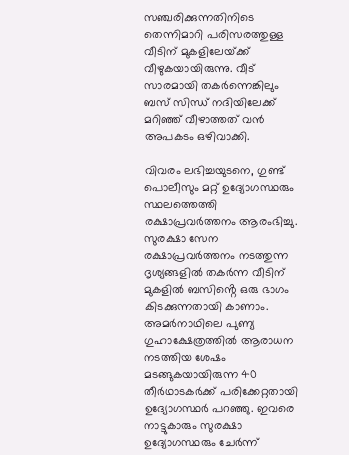സഞ്ചരിക്കുന്നതിനിടെ തെന്നിമാറി പരിസരത്തുള്ള വീടിന് മുകളിലേയ്‌ക്ക് വീഴുകയായിരുന്നു. വീട് സാരമായി തകർന്നെങ്കിലും ബസ് സിന്ധ് നദിയിലേക്ക് മറിഞ്ഞ് വീഴാത്തത് വൻ അപകടം ഒഴിവാക്കി.

വിവരം ലഭിച്ചയുടനെ, ഗുണ്ട് പൊലീസും മറ്റ് ഉദ്യോഗസ്ഥരും സ്ഥലത്തെത്തി രക്ഷാപ്രവർത്തനം ആരംഭിച്ചു. സുരക്ഷാ സേന രക്ഷാപ്രവർത്തനം നടത്തുന്ന ദൃശ്യങ്ങളിൽ തകർന്ന വീടിന് മുകളിൽ ബസിൻ്റെ ഒരു ഭാഗം കിടക്കുന്നതായി കാണാം. അമർനാഥിലെ പുണ്യ ഗുഹാക്ഷേത്രത്തിൽ ആരാധന നടത്തിയ ശേഷം മടങ്ങുകയായിരുന്ന 40 തീർഥാടകർക്ക് പരിക്കേറ്റതായി ഉദ്യോഗസ്ഥർ പറഞ്ഞു. ഇവരെ നാട്ടുകാരും സുരക്ഷാ ഉദ്യോഗസ്ഥരും ചേർന്ന്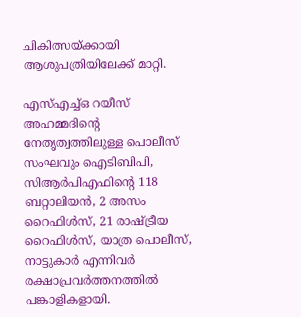ചികിത്സയ്ക്കായി ആശുപത്രിയിലേക്ക് മാറ്റി.

എസ്എച്ച്ഒ റയീസ് അഹമ്മദിൻ്റെ നേതൃത്വത്തിലുള്ള പൊലീസ് സംഘവും ഐടിബിപി, സിആർപിഎഫിൻ്റെ 118 ബറ്റാലിയൻ, 2 അസം റൈഫിൾസ്, 21 രാഷ്ട്രീയ റൈഫിൾസ്, യാത്ര പൊലീസ്, നാട്ടുകാർ എന്നിവർ രക്ഷാപ്രവർത്തനത്തിൽ പങ്കാളികളായി.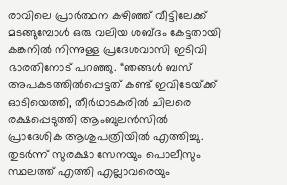രാവിലെ പ്രാർത്ഥന കഴിഞ്ഞ് വീട്ടിലേക്ക് മടങ്ങുമ്പോൾ ഒരു വലിയ ശബ്‌ദം കേട്ടതായി കങ്കനിൽ നിന്നുള്ള പ്രദേശവാസി ഇടിവി ഭാരതിനോട് പറഞ്ഞു. “ഞങ്ങൾ ബസ് അപകടത്തിൽപ്പെട്ടത് കണ്ട് ഇവിടേയ്‌ക്ക് ഓടിയെത്തി, തീർഥാടകരിൽ ചിലരെ രക്ഷപ്പെടുത്തി ആംബുലൻസിൽ പ്രാദേശിക ആശുപത്രിയിൽ എത്തിച്ചു. തുടർന്ന് സുരക്ഷാ സേനയും പൊലീസും സ്ഥലത്ത് എത്തി എല്ലാവരെയും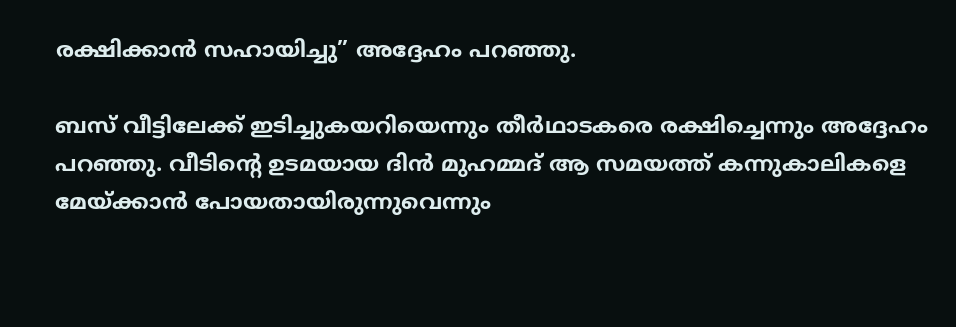രക്ഷിക്കാൻ സഹായിച്ചു” അദ്ദേഹം പറഞ്ഞു.

ബസ് വീട്ടിലേക്ക് ഇടിച്ചുകയറിയെന്നും തീർഥാടകരെ രക്ഷിച്ചെന്നും അദ്ദേഹം പറഞ്ഞു. വീടിൻ്റെ ഉടമയായ ദിൻ മുഹമ്മദ് ആ സമയത്ത് കന്നുകാലികളെ മേയ്ക്കാൻ പോയതായിരുന്നുവെന്നും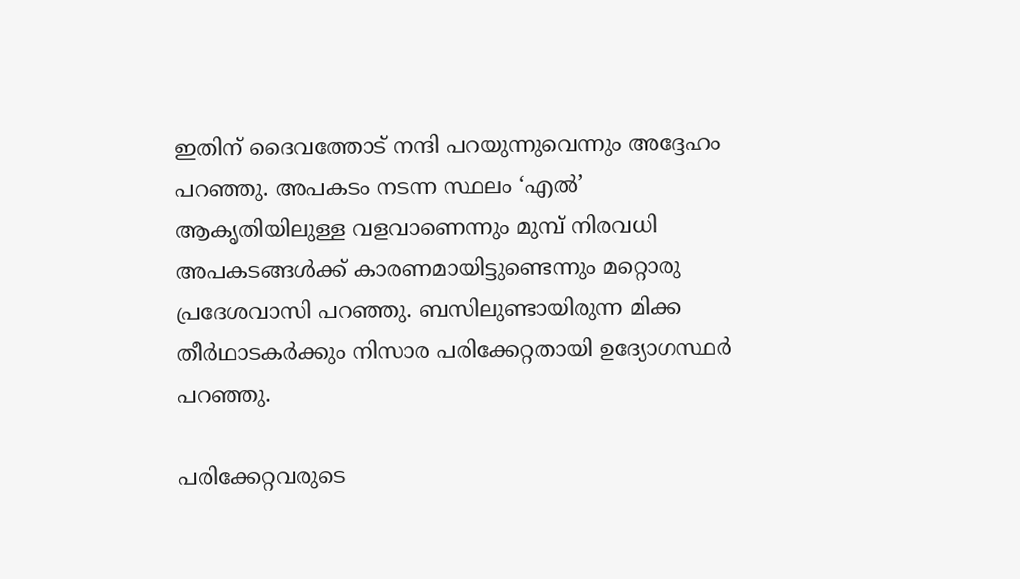ഇതിന് ദൈവത്തോട് നന്ദി പറയുന്നുവെന്നും അദ്ദേഹം പറഞ്ഞു. അപകടം നടന്ന സ്ഥലം ‘എൽ’ ആകൃതിയിലുള്ള വളവാണെന്നും മുമ്പ് നിരവധി അപകടങ്ങൾക്ക് കാരണമായിട്ടുണ്ടെന്നും മറ്റൊരു പ്രദേശവാസി പറഞ്ഞു. ബസിലുണ്ടായിരുന്ന മിക്ക തീർഥാടകർക്കും നിസാര പരിക്കേറ്റതായി ഉദ്യോഗസ്ഥർ പറഞ്ഞു.

പരിക്കേറ്റവരുടെ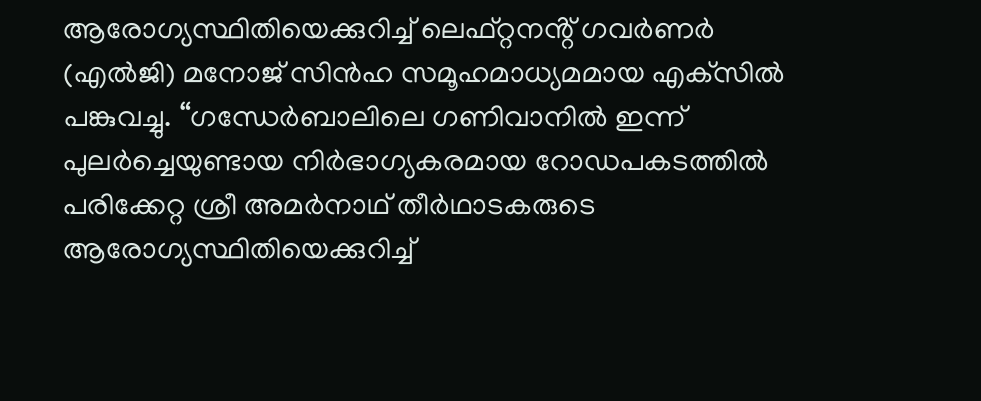ആരോഗ്യസ്ഥിതിയെക്കുറിച്ച് ലെഫ്റ്റനൻ്റ് ഗവർണർ (എൽജി) മനോജ് സിൻഹ സമൂഹമാധ്യമമായ എക്‌സിൽ പങ്കുവച്ചു. “ഗന്ധേർബാലിലെ ഗണിവാനിൽ ഇന്ന് പുലർച്ചെയുണ്ടായ നിർഭാഗ്യകരമായ റോഡപകടത്തിൽ പരിക്കേറ്റ ശ്രീ അമർനാഥ് തീർഥാടകരുടെ ആരോഗ്യസ്ഥിതിയെക്കുറിച്ച്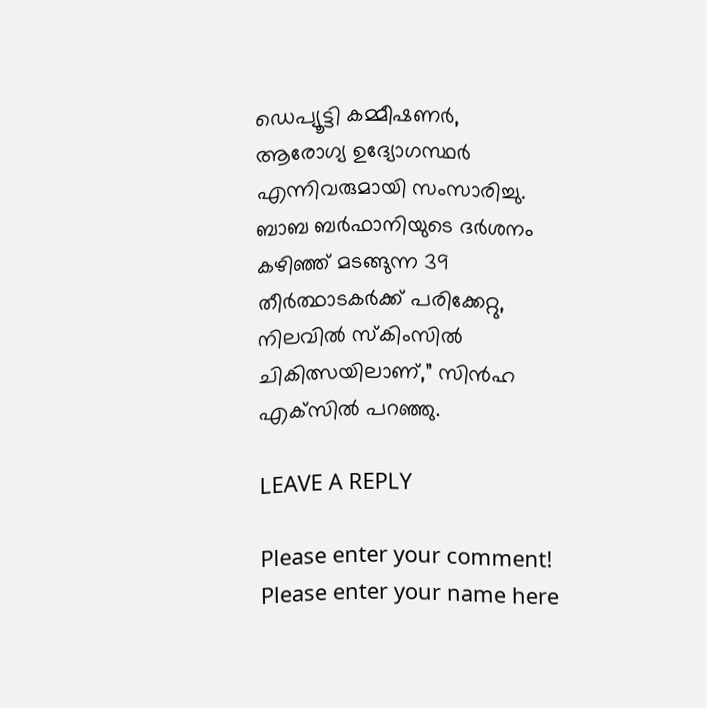ഡെപ്യൂട്ടി കമ്മീഷണർ, ആരോഗ്യ ഉദ്യോഗസ്ഥർ എന്നിവരുമായി സംസാരിച്ചു. ബാബ ബർഫാനിയുടെ ദർശനം കഴിഞ്ഞ് മടങ്ങുന്ന 39 തീർത്ഥാടകർക്ക് പരിക്കേറ്റു, നിലവിൽ സ്‌കിംസിൽ ചികിത്സയിലാണ്,” സിൻഹ എക്‌സിൽ പറഞ്ഞു.

LEAVE A REPLY

Please enter your comment!
Please enter your name here